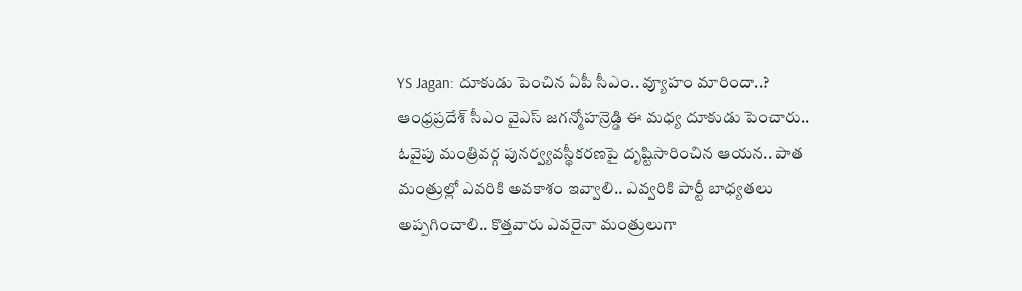YS Jagan: దూకుడు పెంచిన ఏపీ సీఎం.. వ్యూహం మారిందా..?
ఆంధ్రప్రదేశ్ సీఎం వైఎస్ జగన్మోహన్రెడ్డి ఈ మధ్య దూకుడు పెంచారు.. ఓవైపు మంత్రివర్గ పునర్వ్యవస్థీకరణపై దృష్టిసారించిన ఆయన.. పాత మంత్రుల్లో ఎవరికి అవకాశం ఇవ్వాలి.. ఎవ్వరికి పార్టీ బాధ్యతలు అప్పగించాలి.. కొత్తవారు ఎవరైనా మంత్రులుగా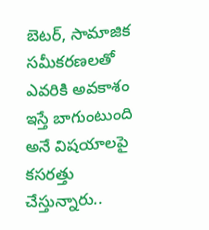బెటర్, సామాజిక సమీకరణలతో ఎవరికి అవకాశం ఇస్తే బాగుంటుంది అనే విషయాలపై కసరత్తు చేస్తున్నారు..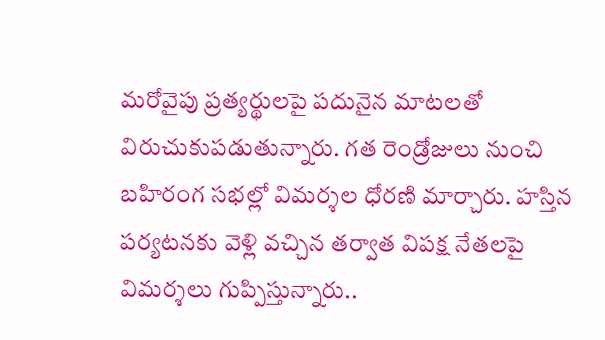మరోవైపు ప్రత్యర్థులపై పదునైన మాటలతో విరుచుకుపడుతున్నారు. గత రెండ్రోజులు నుంచి బహిరంగ సభల్లో విమర్శల ధోరణి మార్చారు. హస్తిన పర్యటనకు వెళ్లి వచ్చిన తర్వాత విపక్ష నేతలపై విమర్శలు గుప్పిస్తున్నారు..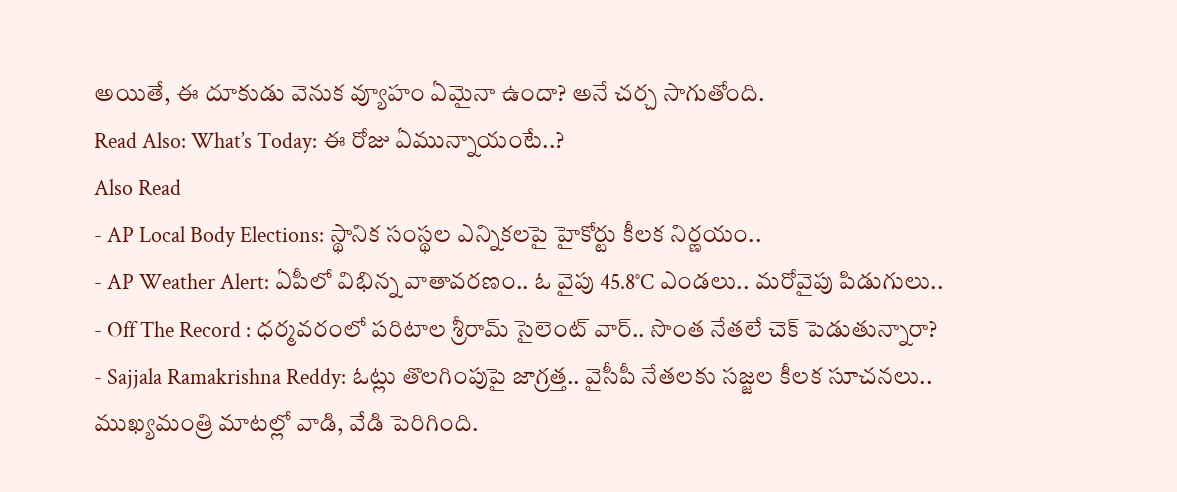అయితే, ఈ దూకుడు వెనుక వ్యూహం ఏమైనా ఉందా? అనే చర్చ సాగుతోంది.
Read Also: What’s Today: ఈ రోజు ఏమున్నాయంటే..?
Also Read
- AP Local Body Elections: స్థానిక సంస్థల ఎన్నికలపై హైకోర్టు కీలక నిర్ణయం..
- AP Weather Alert: ఏపీలో విభిన్న వాతావరణం.. ఓ వైపు 45.8°C ఎండలు.. మరోవైపు పిడుగులు..
- Off The Record : ధర్మవరంలో పరిటాల శ్రీరామ్ సైలెంట్ వార్.. సొంత నేతలే చెక్ పెడుతున్నారా?
- Sajjala Ramakrishna Reddy: ఓట్లు తొలగింపుపై జాగ్రత్త.. వైసీపీ నేతలకు సజ్జల కీలక సూచనలు..
ముఖ్యమంత్రి మాటల్లో వాడి, వేడి పెరిగింది.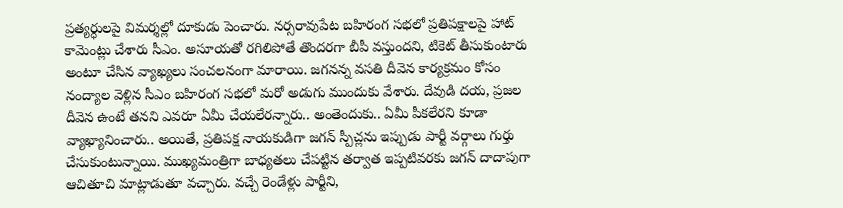ప్రత్యర్ధులపై విమర్శల్లో దూకుడు పెంచారు. నర్సరావుపేట బహిరంగ సభలో ప్రతిపక్షాలపై హాట్ కామెంట్లు చేశారు సీఎం. అసూయతో రగిలిపోతే తొందరగా బీపీ వస్తుందని, టికెట్ తీసుకుంటారు అంటూ చేసిన వ్యాఖ్యలు సంచలనంగా మారాయి. జగనన్న వసతి దీవెన కార్యక్రమం కోసం నంద్యాల వెళ్లిన సీఎం బహిరంగ సభలో మరో అడుగు ముందుకు వేశారు. దేవుడి దయ, ప్రజల దీవెన ఉంటే తనని ఎవరూ ఏమీ చేయలేరన్నారు.. అంతెందుకు.. ఏమీ పీకలేరని కూడా వ్యాఖ్యానించారు.. అయితే, ప్రతిపక్ష నాయకుడిగా జగన్ స్పీచ్లను ఇప్పుడు పార్టీ వర్గాలు గుర్తు చేసుకుంటున్నాయి. ముఖ్యమంత్రిగా బాధ్యతలు చేపట్టిన తర్వాత ఇప్పటివరకు జగన్ దాదాపుగా ఆచితూచి మాట్లాడుతూ వచ్చారు. వచ్చే రెండేళ్లు పార్టీని,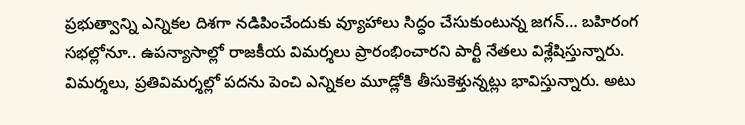ప్రభుత్వాన్ని ఎన్నికల దిశగా నడిపించేందుకు వ్యూహాలు సిద్ధం చేసుకుంటున్న జగన్… బహిరంగ సభల్లోనూ.. ఉపన్యాసాల్లో రాజకీయ విమర్శలు ప్రారంభించారని పార్టీ నేతలు విశ్లేషిస్తున్నారు. విమర్శలు, ప్రతివిమర్శల్లో పదను పెంచి ఎన్నికల మూడ్లోకి తీసుకెళ్తున్నట్లు భావిస్తున్నారు. అటు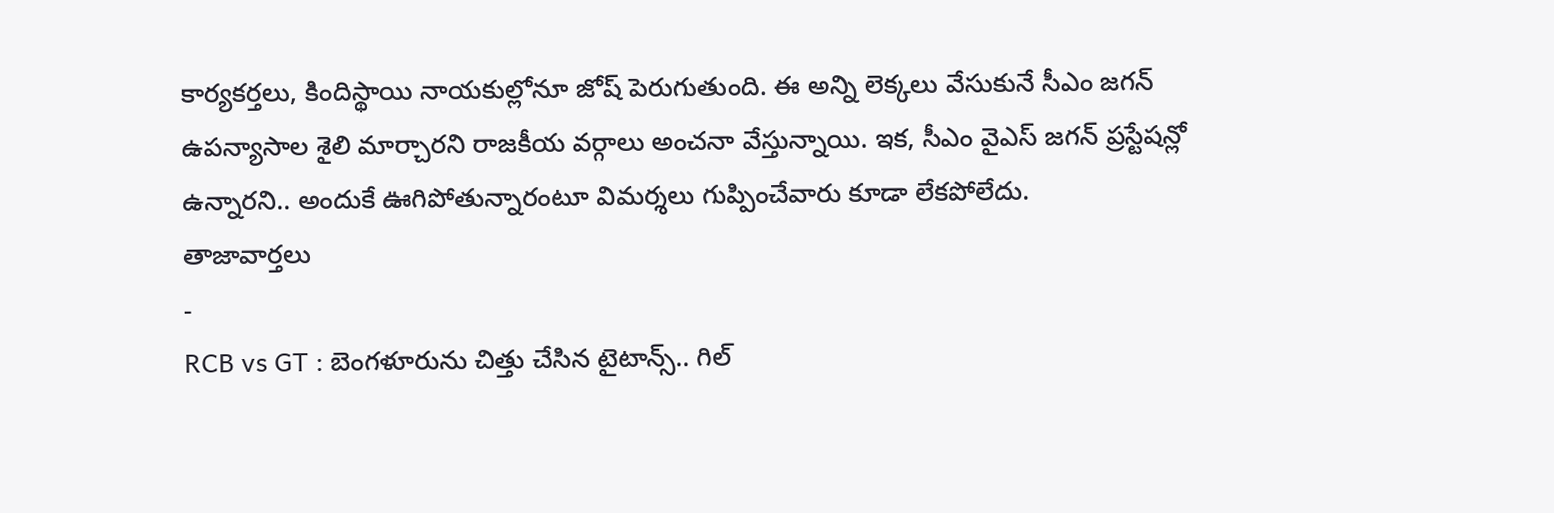కార్యకర్తలు, కిందిస్థాయి నాయకుల్లోనూ జోష్ పెరుగుతుంది. ఈ అన్ని లెక్కలు వేసుకునే సీఎం జగన్ ఉపన్యాసాల శైలి మార్చారని రాజకీయ వర్గాలు అంచనా వేస్తున్నాయి. ఇక, సీఎం వైఎస్ జగన్ ప్రస్టేషన్లో ఉన్నారని.. అందుకే ఊగిపోతున్నారంటూ విమర్శలు గుప్పించేవారు కూడా లేకపోలేదు.
తాజావార్తలు
-
RCB vs GT : బెంగళూరును చిత్తు చేసిన టైటాన్స్.. గిల్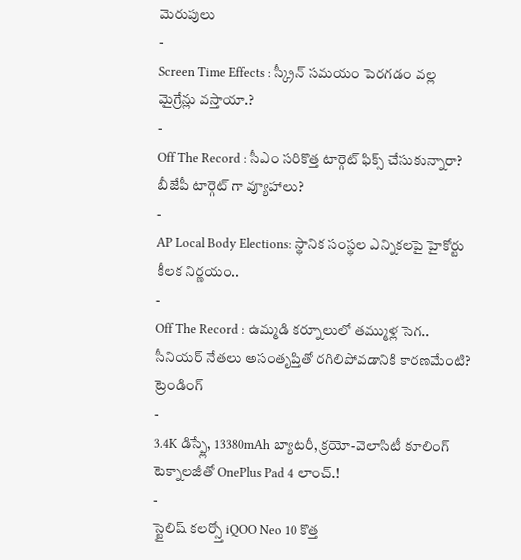మెరుపులు
-
Screen Time Effects : స్క్రీన్ సమయం పెరగడం వల్ల మైగ్రేన్లు వస్తాయా.?
-
Off The Record : సీఎం సరికొత్త టార్గెట్ ఫిక్స్ చేసుకున్నారా? బీజేపీ టార్గెట్ గా వ్యూహాలు?
-
AP Local Body Elections: స్థానిక సంస్థల ఎన్నికలపై హైకోర్టు కీలక నిర్ణయం..
-
Off The Record : ఉమ్మడి కర్నూలులో తమ్ముళ్ల సెగ.. సీనియర్ నేతలు అసంతృప్తితో రగిలిపోవడానికి కారణమేంటి?
ట్రెండింగ్
-
3.4K డిస్ప్లే, 13380mAh బ్యాటరీ, క్రయో-వెలాసిటీ కూలింగ్ టెక్నాలజీతో OnePlus Pad 4 లాంచ్.!
-
స్టైలిష్ కలర్స్తో iQOO Neo 10 కొత్త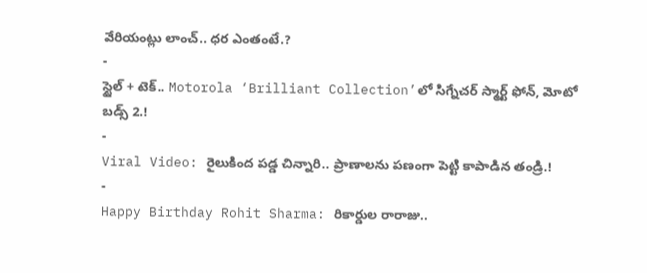వేరియంట్లు లాంచ్.. ధర ఎంతంటే.?
-
స్టైల్ + టెక్.. Motorola ‘Brilliant Collection’లో సిగ్నేచర్ స్మార్ట్ ఫోన్, మోటో బడ్స్ 2.!
-
Viral Video: రైలుకింద పడ్డ చిన్నారి.. ప్రాణాలను పణంగా పెట్టి కాపాడిన తండ్రి.!
-
Happy Birthday Rohit Sharma: రికార్డుల రారాజు..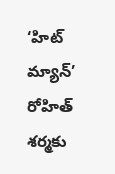‘హిట్ మ్యాన్’ రోహిత్ శర్మకు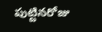పుట్టినరోజు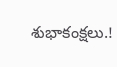శుభాకంక్షలు.!